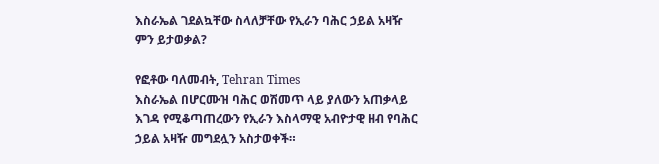እስራኤል ገደልኳቸው ስላለቻቸው የኢራን ባሕር ኃይል አዛዥ ምን ይታወቃል?

የፎቶው ባለመብት, Tehran Times
እስራኤል በሆርሙዝ ባሕር ወሽመጥ ላይ ያለውን አጠቃላይ እገዳ የሚቆጣጠረውን የኢራን እስላማዊ አብዮታዊ ዘብ የባሕር ኃይል አዛዥ መግደሏን አስታወቀች።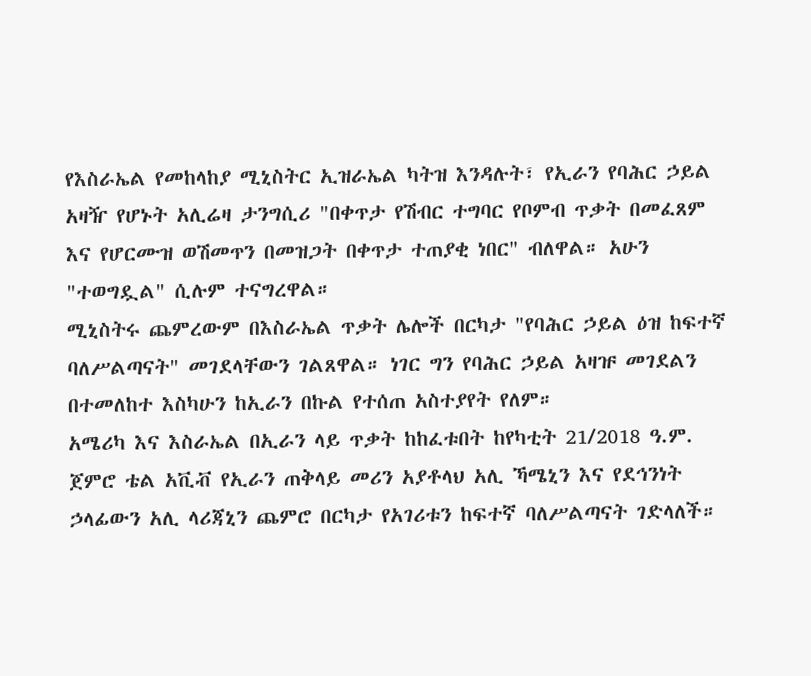የእስራኤል የመከላከያ ሚኒስትር ኢዝራኤል ካትዝ እንዳሉት፣ የኢራን የባሕር ኃይል አዛዥ የሆኑት አሊሬዛ ታንግሲሪ "በቀጥታ የሽብር ተግባር የቦምብ ጥቃት በመፈጸም እና የሆርሙዝ ወሽመጥን በመዝጋት በቀጥታ ተጠያቂ ነበር" ብለዋል። አሁን "ተወግዷል" ሲሉም ተናግረዋል።
ሚኒስትሩ ጨምረውም በእስራኤል ጥቃት ሌሎች በርካታ "የባሕር ኃይል ዕዝ ከፍተኛ ባለሥልጣናት" መገደላቸውን ገልጸዋል። ነገር ግን የባሕር ኃይል አዛዡ መገደልን በተመለከተ እስካሁን ከኢራን በኩል የተሰጠ አስተያየት የለም።
አሜሪካ እና እስራኤል በኢራን ላይ ጥቃት ከከፈቱበት ከየካቲት 21/2018 ዓ.ም. ጀምሮ ቴል አቪቭ የኢራን ጠቅላይ መሪን አያቶላህ አሊ ኻሜኒን እና የደኅንነት ኃላፊውን አሊ ላሪጃኒን ጨምሮ በርካታ የአገሪቱን ከፍተኛ ባለሥልጣናት ገድላለች።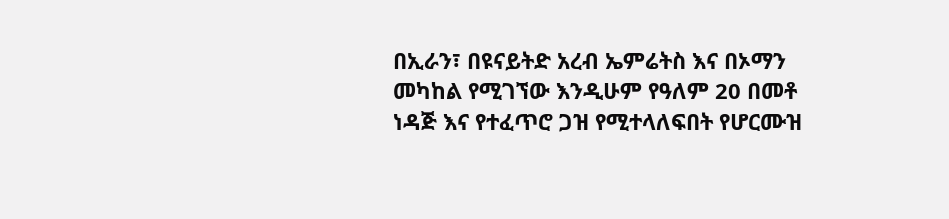በኢራን፣ በዩናይትድ አረብ ኤምሬትስ እና በኦማን መካከል የሚገኘው እንዲሁም የዓለም 20 በመቶ ነዳጅ እና የተፈጥሮ ጋዝ የሚተላለፍበት የሆርሙዝ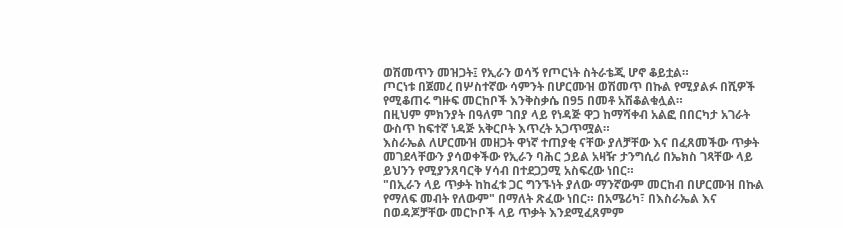ወሽመጥን መዝጋት፤ የኢራን ወሳኝ የጦርነት ስትራቴጂ ሆኖ ቆይቷል።
ጦርነቱ በጀመረ በሦስተኛው ሳምንት በሆርሙዝ ወሽመጥ በኩል የሚያልፉ በሺዎች የሚቆጠሩ ግዙፍ መርከቦች እንቅስቃሴ በ95 በመቶ አሽቆልቁሏል።
በዚህም ምክንያት በዓለም ገበያ ላይ የነዳጅ ዋጋ ከማሻቀብ አልፎ በበርካታ አገራት ውስጥ ከፍተኛ ነዳጅ አቅርቦት እጥረት አጋጥሟል።
እስራኤል ለሆርሙዝ መዘጋት ዋነኛ ተጠያቂ ናቸው ያለቻቸው እና በፈጸመችው ጥቃት መገደላቸውን ያሳወቀችው የኢራን ባሕር ኃይል አዛዥ ታንግሲሪ በኤክስ ገጻቸው ላይ ይህንን የሚያንጸባርቅ ሃሳብ በተደጋጋሚ አስፍረው ነበር።
"በኢራን ላይ ጥቃት ከከፈቱ ጋር ግንኙነት ያለው ማንኛውም መርከብ በሆርሙዝ በኩል የማለፍ መብት የለውም" በማለት ጽፈው ነበር። በአሜሪካ፣ በእስራኤል እና በወዳጆቻቸው መርኮቦች ላይ ጥቃት እንደሚፈጸምም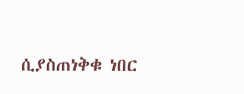ሲያስጠነቅቁ ነበር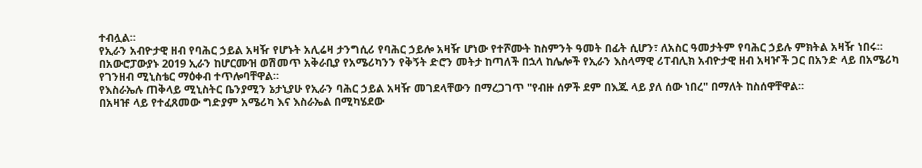ተብሏል።
የኢራን አብዮታዊ ዘብ የባሕር ኃይል አዛዥ የሆኑት አሊሬዛ ታንግሲሪ የባሕር ኃይሎ አዛዥ ሆነው የተሾሙት ከስምንት ዓመት በፊት ሲሆን፣ ለአስር ዓመታትም የባሕር ኃይሉ ምክትል አዛዥ ነበሩ።
በአውሮፓውያኑ 2019 ኢራን ከሆርሙዝ ወሽመጥ አቅራቢያ የአሜሪካንን የቅኝት ድሮን መትታ ከጣለች በኋላ ከሌሎች የኢራን እስላማዊ ሪፐብሊክ አብዮታዊ ዘብ አዛዦች ጋር በአንድ ላይ በአሜሪካ የገንዘብ ሚኒስቴር ማዕቀብ ተጥሎባቸዋል።
የእስራኤሉ ጠቅላይ ሚኒስትር ቤንያሚን ኔታኒያሁ የኢራን ባሕር ኃይል አዛዥ መገደላቸውን በማረጋገጥ "የብዙ ሰዎች ደም በእጁ ላይ ያለ ሰው ነበረ" በማለት ከስሰዋቸዋል።
በአዛዡ ላይ የተፈጸመው ግድያም አሜሪካ እና እስራኤል በሚካሄደው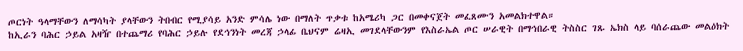ጦርነት ዓላማቸውን ለማሳካት ያላቸውን ትበብር የሚያሳይ አንድ ምሳሌ ነው በማለት ጥቃቱ ከአሜሪካ ጋር በመቀናጀት መፈጸሙን አመልክተዋል።
ከኢራን ባሕር ኃይል አዛዥ በተጨማሪ የባሕር ኃይሉ የደኅንነት መረጃ ኃላፊ ቤህናም ሬዛኢ መገደላቸውንም የእስራኤል ጦር ሠራዊት በማኅበራዊ ትስስር ገጹ ኤክስ ላይ ባሰራጨው መልዕክት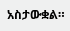አስታውቋል።